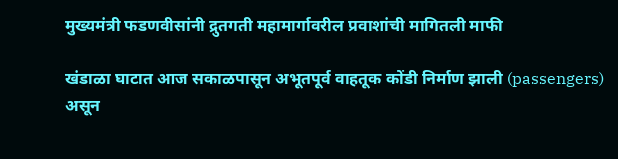मुख्यमंत्री फडणवीसांनी द्रुतगती महामार्गावरील प्रवाशांची मागितली माफी

खंडाळा घाटात आज सकाळपासून अभूतपूर्व वाहतूक कोंडी निर्माण झाली (passengers) असून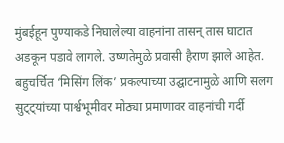मुंबईहून पुण्याकडे निघालेल्या वाहनांना तासन् तास घाटात अडकून पडावे लागले. उष्णतेमुळे प्रवासी हैराण झाले आहेत. बहुचर्चित ‘मिसिंग लिंक’ प्रकल्पाच्या उद्घाटनामुळे आणि सलग सुट्ट्यांच्या पार्श्वभूमीवर मोठ्या प्रमाणावर वाहनांची गर्दी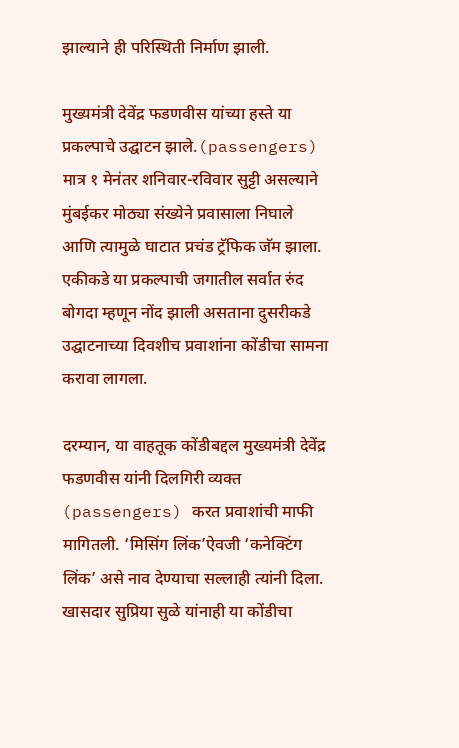झाल्याने ही परिस्थिती निर्माण झाली.

मुख्यमंत्री देवेंद्र फडणवीस यांच्या हस्ते या प्रकल्पाचे उद्घाटन झाले.(passengers) मात्र १ मेनंतर शनिवार-रविवार सुट्टी असल्याने मुंबईकर मोठ्या संख्येने प्रवासाला निघाले आणि त्यामुळे घाटात प्रचंड ट्रॅफिक जॅम झाला. एकीकडे या प्रकल्पाची जगातील सर्वात रुंद बोगदा म्हणून नोंद झाली असताना दुसरीकडे उद्घाटनाच्या दिवशीच प्रवाशांना कोंडीचा सामना करावा लागला.

दरम्यान, या वाहतूक कोंडीबद्दल मुख्यमंत्री देवेंद्र फडणवीस यांनी दिलगिरी व्यक्त (passengers) करत प्रवाशांची माफी मागितली. ‘मिसिंग लिंक’ऐवजी ‘कनेक्टिंग लिंक’ असे नाव देण्याचा सल्लाही त्यांनी दिला. खासदार सुप्रिया सुळे यांनाही या कोंडीचा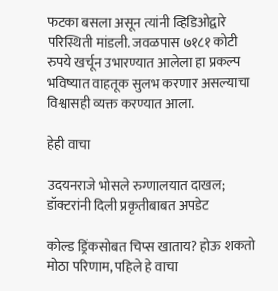फटका बसला असून त्यांनी व्हिडिओद्वारे परिस्थिती मांडली. जवळपास ७१८१ कोटी रुपये खर्चून उभारण्यात आलेला हा प्रकल्प भविष्यात वाहतूक सुलभ करणार असल्याचा विश्वासही व्यक्त करण्यात आला.

हेही वाचा

उदयनराजे भोसले रुग्णालयात दाखल; डॉक्टरांनी दिली प्रकृतीबाबत अपडेट

कोल्ड ड्रिंकसोबत चिप्स खाताय? होऊ शकतो मोठा परिणाम, पहिले हे वाचा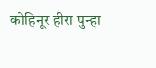कोहिनूर हीरा पुन्हा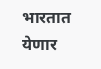भारतात येणार